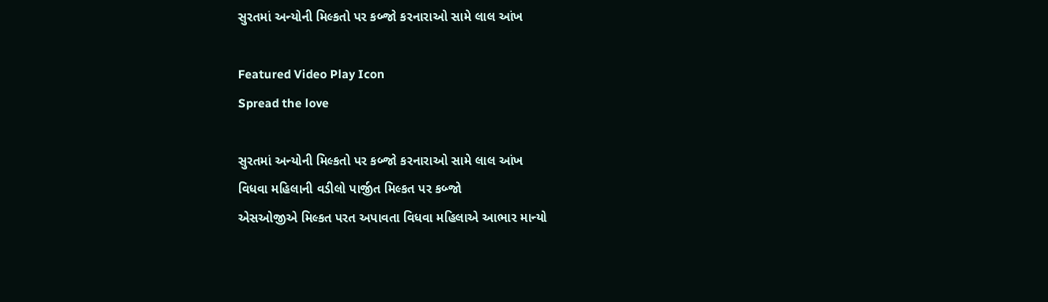સુરતમાં અન્યોની મિલ્કતો પર કબ્જો કરનારાઓ સામે લાલ આંખ

Featured Video Play Icon
Spread the love

સુરતમાં અન્યોની મિલ્કતો પર કબ્જો કરનારાઓ સામે લાલ આંખ
વિધવા મહિલાની વડીલો પાર્જીત મિલ્કત પર કબ્જો
એસઓજીએ મિલ્કત પરત અપાવતા વિધવા મહિલાએ આભાર માન્યો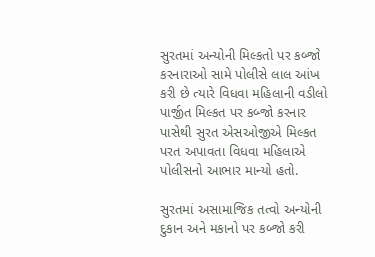સુરતમાં અન્યોની મિલ્કતો પર કબ્જો કરનારાઓ સામે પોલીસે લાલ આંખ કરી છે ત્યારે વિધવા મહિલાની વડીલો પાર્જીત મિલ્કત પર કબ્જો કરનાર પાસેથી સુરત એસઓજીએ મિલ્કત પરત અપાવતા વિધવા મહિલાએ પોલીસનો આભાર માન્યો હતો.

સુરતમાં અસામાજિક તત્વો અન્યોની દુકાન અને મકાનો પર કબ્જો કરી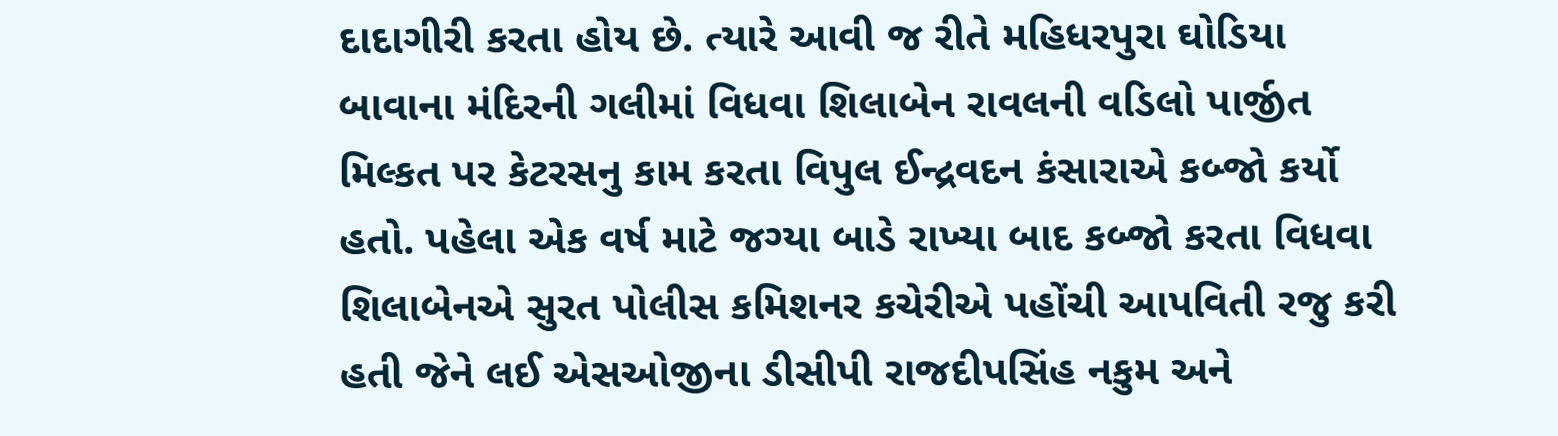દાદાગીરી કરતા હોય છે. ત્યારે આવી જ રીતે મહિધરપુરા ઘોડિયા બાવાના મંદિરની ગલીમાં વિધવા શિલાબેન રાવલની વડિલો પાર્જીત મિલ્કત પર કેટરસનુ કામ કરતા વિપુલ ઈન્દ્રવદન કંસારાએ કબ્જો કર્યો હતો. પહેલા એક વર્ષ માટે જગ્યા બાડે રાખ્યા બાદ કબ્જો કરતા વિધવા શિલાબેનએ સુરત પોલીસ કમિશનર કચેરીએ પહોંચી આપવિતી રજુ કરી હતી જેને લઈ એસઓજીના ડીસીપી રાજદીપસિંહ નકુમ અને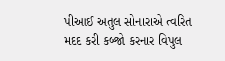પીઆઈ અતુલ સોનારાએ ત્વરિત મદદ કરી કબ્જો કરનાર વિપુલ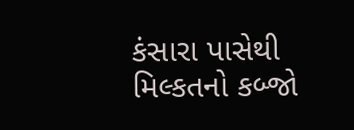કંસારા પાસેથી મિલ્કતનો કબ્જો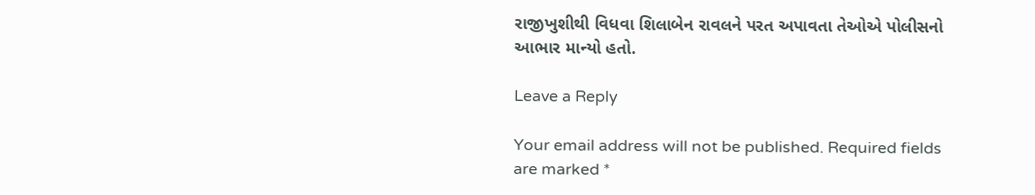રાજીખુશીથી વિધવા શિલાબેન રાવલને પરત અપાવતા તેઓએ પોલીસનો આભાર માન્યો હતો.

Leave a Reply

Your email address will not be published. Required fields are marked *